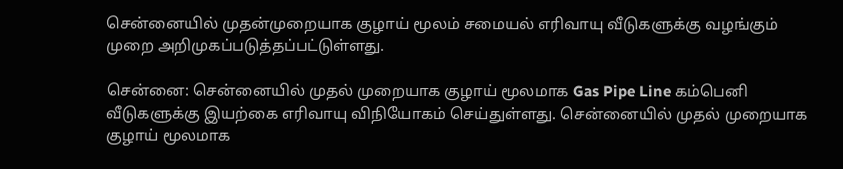சென்னையில் முதன்முறையாக குழாய் மூலம் சமையல் எரிவாயு வீடுகளுக்கு வழங்கும் முறை அறிமுகப்படுத்தப்பட்டுள்ளது.

சென்னை: சென்னையில் முதல் முறையாக குழாய் மூலமாக Gas Pipe Line கம்பெனி வீடுகளுக்கு இயற்கை எரிவாயு விநியோகம் செய்துள்ளது. சென்னையில் முதல் முறையாக குழாய் மூலமாக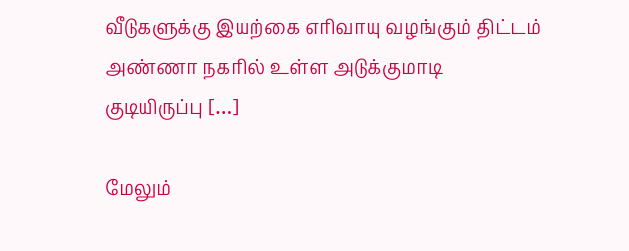வீடுகளுக்கு இயற்கை எரிவாயு வழங்கும் திட்டம் அண்ணா நகரில் உள்ள அடுக்குமாடி குடியிருப்பு […]

மேலும்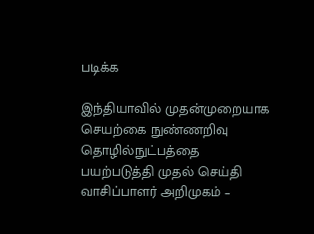படிக்க

இந்தியாவில் முதன்முறையாக செயற்கை நுண்ணறிவு தொழில்நுட்பத்தை பயற்படுத்தி முதல் செய்தி வாசிப்பாளர் அறிமுகம் –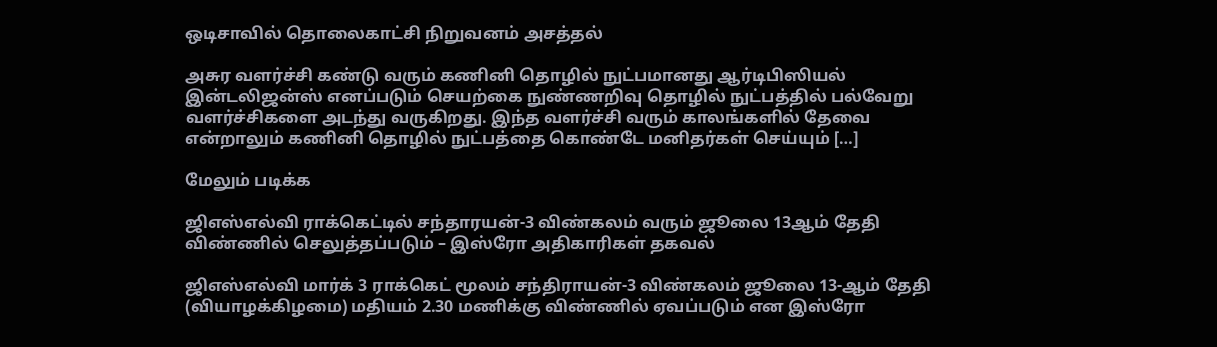ஒடிசாவில் தொலைகாட்சி நிறுவனம் அசத்தல்

அசுர வளர்ச்சி கண்டு வரும் கணினி தொழில் நுட்பமானது ஆர்டிபிஸியல் இன்டலிஜன்ஸ் எனப்படும் செயற்கை நுண்ணறிவு தொழில் நுட்பத்தில் பல்வேறு வளர்ச்சிகளை அடந்து வருகிறது. இந்த வளர்ச்சி வரும் காலங்களில் தேவை என்றாலும் கணினி தொழில் நுட்பத்தை கொண்டே மனிதர்கள் செய்யும் […]

மேலும் படிக்க

ஜிஎஸ்எல்வி ராக்கெட்டில் சந்தாரயன்-3 விண்கலம் வரும் ஜூலை 13ஆம் தேதி விண்ணில் செலுத்தப்படும் – இஸ்ரோ அதிகாரிகள் தகவல்

ஜிஎஸ்எல்வி மார்க் 3 ராக்கெட் மூலம் சந்திராயன்-3 விண்கலம் ஜூலை 13-ஆம் தேதி (வியாழக்கிழமை) மதியம் 2.30 மணிக்கு விண்ணில் ஏவப்படும் என இஸ்ரோ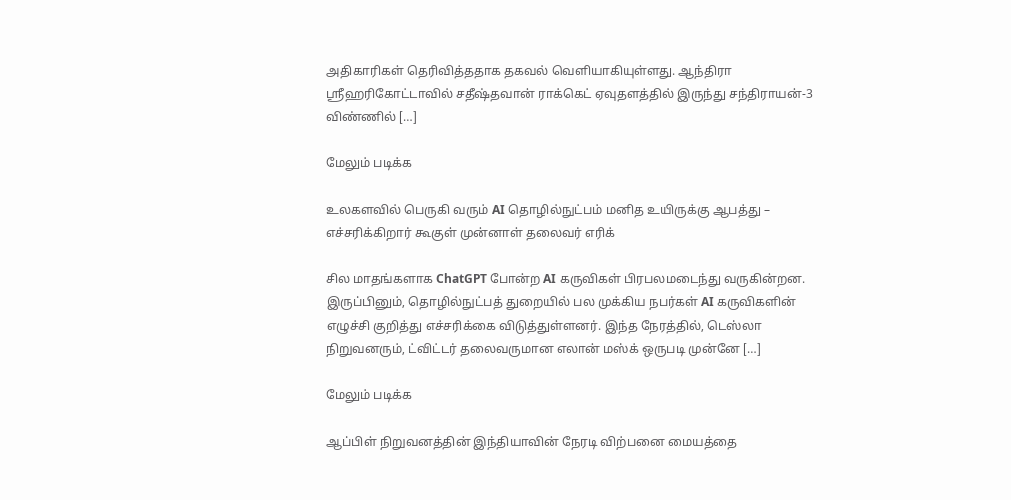அதிகாரிகள் தெரிவித்ததாக தகவல் வெளியாகியுள்ளது. ஆந்திரா ஸ்ரீஹரிகோட்டாவில் சதீஷ்தவான் ராக்கெட் ஏவுதளத்தில் இருந்து சந்திராயன்-3 விண்ணில் […]

மேலும் படிக்க

உலகளவில் பெருகி வரும் AI தொழில்நுட்பம் மனித உயிருக்கு ஆபத்து – எச்சரிக்கிறார் கூகுள் முன்னாள் தலைவர் எரிக்

சில மாதங்களாக ChatGPT போன்ற AI கருவிகள் பிரபலமடைந்து வருகின்றன. இருப்பினும், தொழில்நுட்பத் துறையில் பல முக்கிய நபர்கள் AI கருவிகளின் எழுச்சி குறித்து எச்சரிக்கை விடுத்துள்ளனர். இந்த நேரத்தில், டெஸ்லா நிறுவனரும், ட்விட்டர் தலைவருமான எலான் மஸ்க் ஒருபடி முன்னே […]

மேலும் படிக்க

ஆப்பிள் நிறுவனத்தின் இந்தியாவின் நேரடி விற்பனை மையத்தை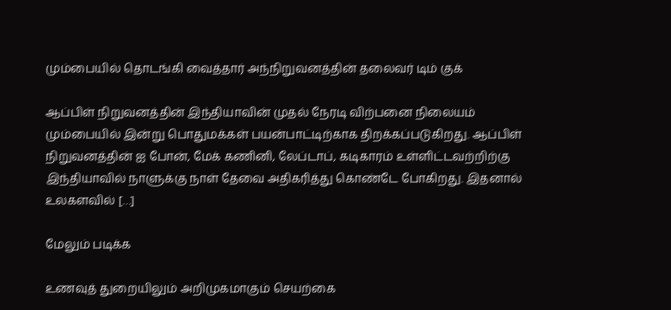மும்பையில் தொடங்கி வைத்தார் அந்நிறுவனத்தின் தலைவர் டிம் குக்

ஆப்பிள் நிறுவனத்தின் இந்தியாவின் முதல் நேரடி விற்பனை நிலையம் மும்பையில் இன்று பொதுமக்கள் பயன்பாட்டிற்காக திறக்கப்படுகிறது. ஆப்பிள் நிறுவனத்தின் ஐ போன், மேக் கணினி, லேப்டாப், கடிகாரம் உள்ளிட்டவற்றிற்கு இந்தியாவில் நாளுக்கு நாள் தேவை அதிகரித்து கொண்டே போகிறது. இதனால் உலகளவில் […]

மேலும் படிக்க

உணவுத் துறையிலும் அறிமுகமாகும் செயற்கை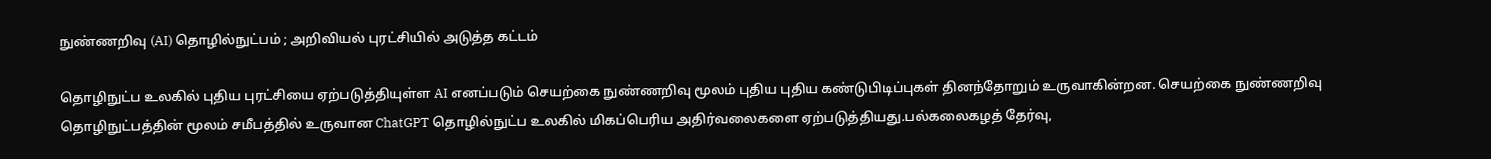நுண்ணறிவு (AI) தொழில்நுட்பம் ; அறிவியல் புரட்சியில் அடுத்த கட்டம்

தொழிநுட்ப உலகில் புதிய புரட்சியை ஏற்படுத்தியுள்ள AI எனப்படும் செயற்கை நுண்ணறிவு மூலம் புதிய புதிய கண்டுபிடிப்புகள் தினந்தோறும் உருவாகின்றன. செயற்கை நுண்ணறிவு தொழிநுட்பத்தின் மூலம் சமீபத்தில் உருவான ChatGPT தொழில்நுட்ப உலகில் மிகப்பெரிய அதிர்வலைகளை ஏற்படுத்தியது.பல்கலைகழத் தேர்வு,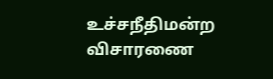உச்சநீதிமன்ற விசாரணை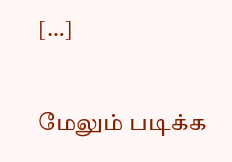[…]

மேலும் படிக்க